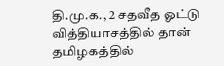தி.மு.க., 2 சதவீத ஓட்டு வித்தியாசத்தில் தான் தமிழகத்தில்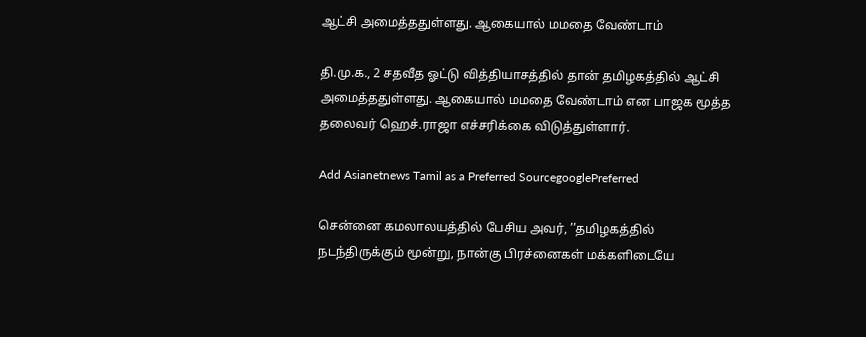ஆட்சி அமைத்ததுள்ளது. ஆகையால் மமதை வேண்டாம்

தி.மு.க., 2 சதவீத ஓட்டு வித்தியாசத்தில் தான் தமிழகத்தில் ஆட்சி அமைத்ததுள்ளது. ஆகையால் மமதை வேண்டாம் என பாஜக மூத்த தலைவர் ஹெச்.ராஜா எச்சரிக்கை விடுத்துள்ளார்.

Add Asianetnews Tamil as a Preferred SourcegooglePreferred

சென்னை கமலாலயத்தில் பேசிய அவர், ’’தமிழகத்தில் நடந்திருக்கும் மூன்று, நான்கு பிரச்னைகள் மக்களிடையே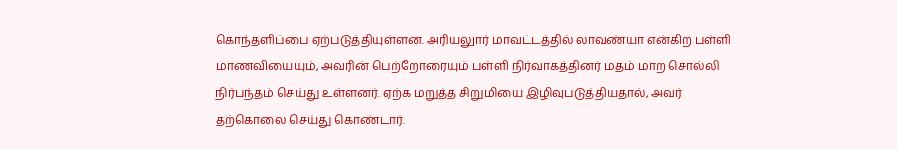கொந்தளிப்பை ஏற்படுத்தியுள்ளன. அரியலுார் மாவட்டத்தில் லாவண்யா என்கிற பள்ளி மாணவியையும், அவரின் பெற்றோரையும் பள்ளி நிர்வாகத்தினர் மதம் மாற சொல்லி நிர்பந்தம் செய்து உள்ளனர். ஏற்க மறுத்த சிறுமியை இழிவுபடுத்தியதால், அவர் தற்கொலை செய்து கொண்டார்.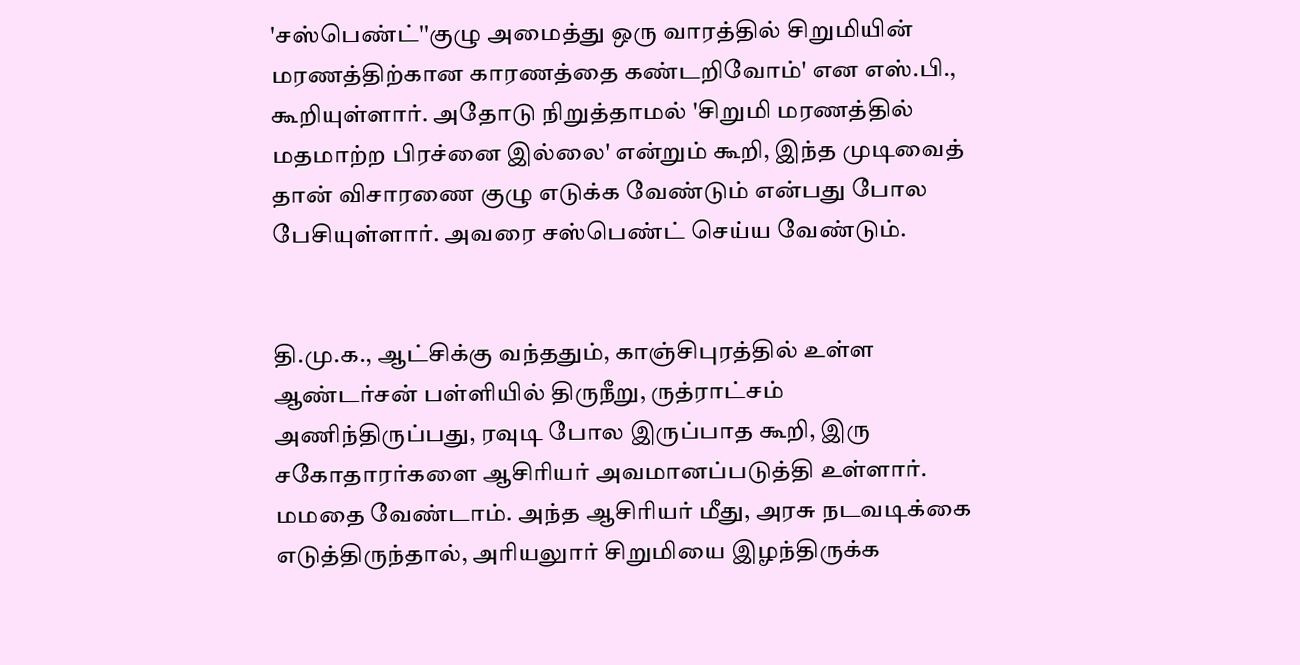'சஸ்பெண்ட்''குழு அமைத்து ஒரு வாரத்தில் சிறுமியின் மரணத்திற்கான காரணத்தை கண்டறிவோம்' என எஸ்.பி., கூறியுள்ளார். அதோடு நிறுத்தாமல் 'சிறுமி மரணத்தில் மதமாற்ற பிரச்னை இல்லை' என்றும் கூறி, இந்த முடிவைத் தான் விசாரணை குழு எடுக்க வேண்டும் என்பது போல பேசியுள்ளார். அவரை சஸ்பெண்ட் செய்ய வேண்டும்.


தி.மு.க., ஆட்சிக்கு வந்ததும், காஞ்சிபுரத்தில் உள்ள ஆண்டர்சன் பள்ளியில் திருநீறு, ருத்ராட்சம் அணிந்திருப்பது, ரவுடி போல இருப்பாத கூறி, இரு சகோதாரர்களை ஆசிரியர் அவமானப்படுத்தி உள்ளார். மமதை வேண்டாம். அந்த ஆசிரியர் மீது, அரசு நடவடிக்கை எடுத்திருந்தால், அரியலுார் சிறுமியை இழந்திருக்க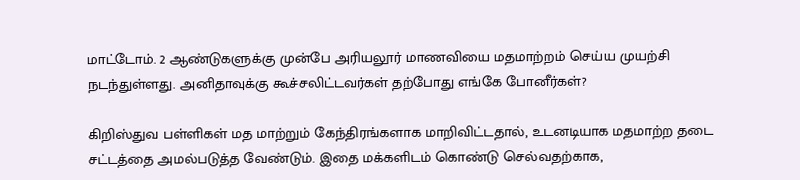மாட்டோம். 2 ஆண்டுகளுக்கு முன்பே அரியலூர் மாணவியை மதமாற்றம் செய்ய முயற்சி நடந்துள்ளது. அனிதாவுக்கு கூச்சலிட்டவர்கள் தற்போது எங்கே போனீர்கள்?

கிறிஸ்துவ பள்ளிகள் மத மாற்றும் கேந்திரங்களாக மாறிவிட்டதால், உடனடியாக மதமாற்ற தடை சட்டத்தை அமல்படுத்த வேண்டும். இதை மக்களிடம் கொண்டு செல்வதற்காக,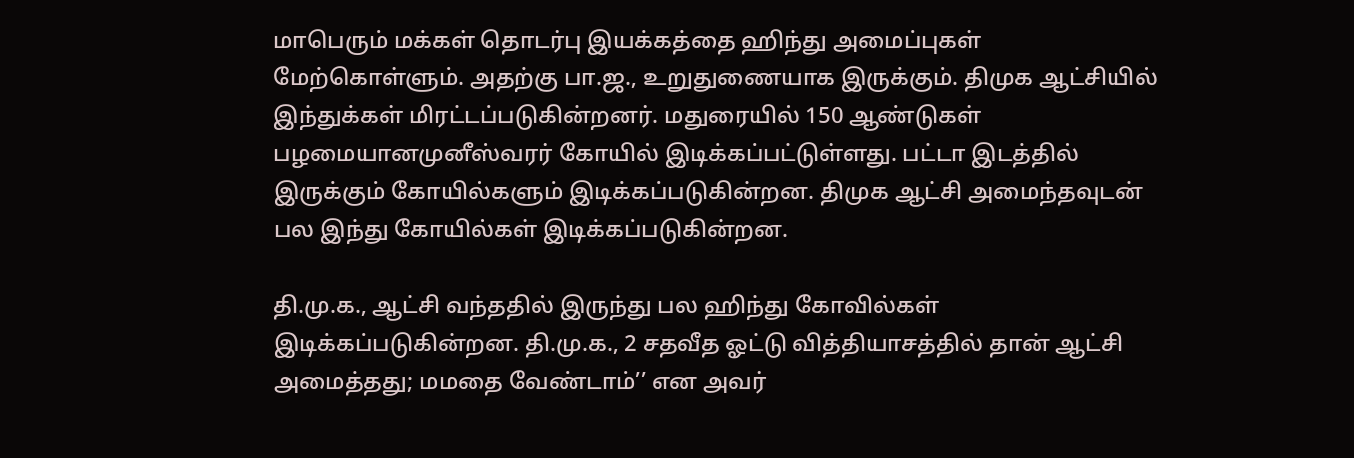மாபெரும் மக்கள் தொடர்பு இயக்கத்தை ஹிந்து அமைப்புகள் மேற்கொள்ளும். அதற்கு பா.ஜ., உறுதுணையாக இருக்கும். திமுக ஆட்சியில் இந்துக்கள் மிரட்டப்படுகின்றனர். மதுரையில் 150 ஆண்டுகள் பழமையானமுனீஸ்வரர் கோயில் இடிக்கப்பட்டுள்ளது. பட்டா இடத்தில் இருக்கும் கோயில்களும் இடிக்கப்படுகின்றன. திமுக ஆட்சி அமைந்தவுடன் பல இந்து கோயில்கள் இடிக்கப்படுகின்றன.

தி.மு.க., ஆட்சி வந்ததில் இருந்து பல ஹிந்து கோவில்கள் இடிக்கப்படுகின்றன. தி.மு.க., 2 சதவீத ஓட்டு வித்தியாசத்தில் தான் ஆட்சி அமைத்தது; மமதை வேண்டாம்’’ என அவர்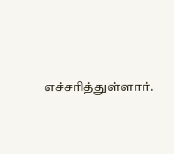எச்சரித்துள்ளார்.